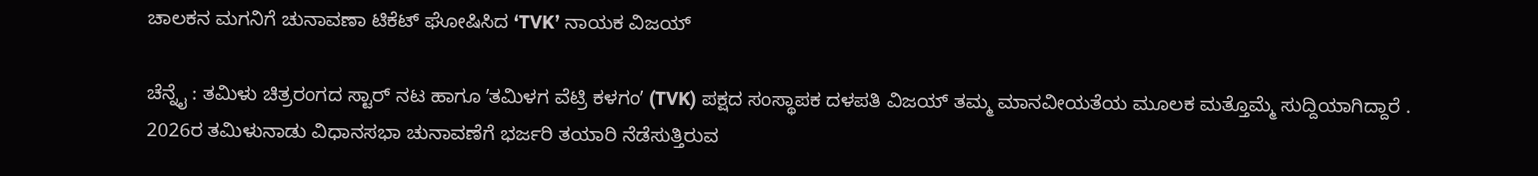ಚಾಲಕನ ಮಗನಿಗೆ ಚುನಾವಣಾ ಟಿಕೆಟ್‌ ಘೋಷಿಸಿದ ‘TVK’ ನಾಯಕ ವಿಜಯ್

ಚೆನ್ನೈ : ತಮಿಳು ಚಿತ್ರರಂಗದ ಸ್ಟಾರ್‌ ನಟ ಹಾಗೂ ʼತಮಿಳಗ ವೆಟ್ರಿ ಕಳಗಂʼ (TVK) ಪಕ್ಷದ ಸಂಸ್ಥಾಪಕ ದಳಪತಿ ವಿಜಯ್‌ ತಮ್ಮ ಮಾನವೀಯತೆಯ ಮೂಲಕ ಮತ್ತೊಮ್ಮೆ ಸುದ್ದಿಯಾಗಿದ್ದಾರೆ . 2026ರ ತಮಿಳುನಾಡು ವಿಧಾನಸಭಾ ಚುನಾವಣೆಗೆ ಭರ್ಜರಿ ತಯಾರಿ ನೆಡೆಸುತ್ತಿರುವ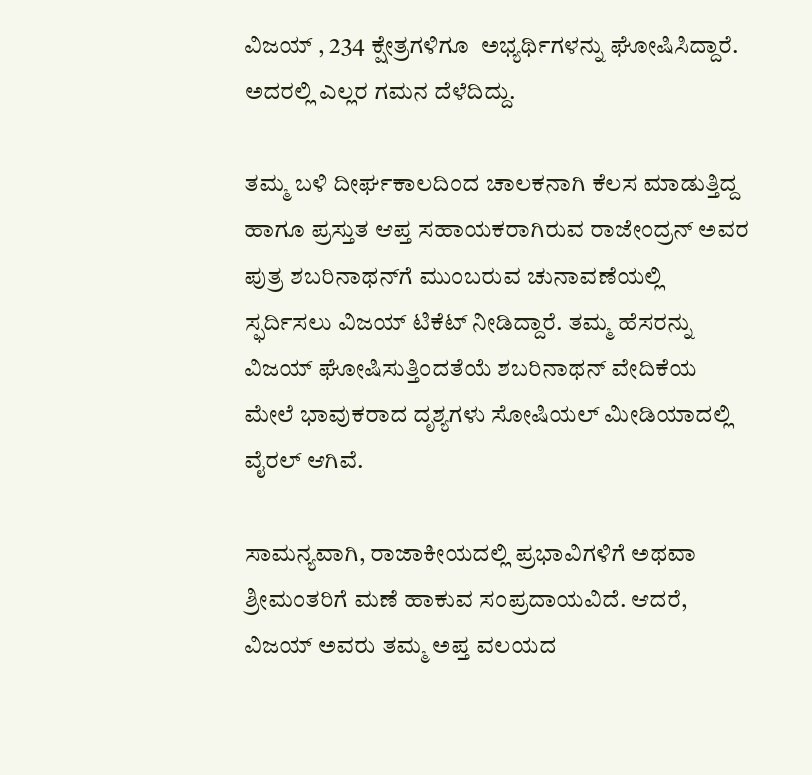ವಿಜಯ್‌ , 234 ಕ್ಷೇತ್ರಗಳಿಗೂ  ಅಭ್ಯರ್ಥಿಗಳನ್ನು ಘೋಷಿಸಿದ್ದಾರೆ. ಅದರಲ್ಲಿ ಎಲ್ಲರ ಗಮನ ದೆಳೆದಿದ್ದು.

ತಮ್ಮ ಬಳಿ ದೀರ್ಘಕಾಲದಿಂದ ಚಾಲಕನಾಗಿ ಕೆಲಸ ಮಾಡುತ್ತಿದ್ದ ಹಾಗೂ ಪ್ರಸ್ತುತ ಆಪ್ತ ಸಹಾಯಕರಾಗಿರುವ ರಾಜೇಂದ್ರನ್‌ ಅವರ ಪುತ್ರ ಶಬರಿನಾಥನ್‌ಗೆ ಮುಂಬರುವ ಚುನಾವಣೆಯಲ್ಲಿ ಸ್ಫರ್ದಿಸಲು ವಿಜಯ್‌ ಟಿಕೆಟ್‌ ನೀಡಿದ್ದಾರೆ. ತಮ್ಮ ಹೆಸರನ್ನು ವಿಜಯ್‌ ಘೋಷಿಸುತ್ತಿಂದತೆಯೆ ಶಬರಿನಾಥನ್‌ ವೇದಿಕೆಯ ಮೇಲೆ ಭಾವುಕರಾದ ದೃಶ್ಯಗಳು ಸೋಷಿಯಲ್‌ ಮೀಡಿಯಾದಲ್ಲಿ ವೈರಲ್‌ ಆಗಿವೆ.

ಸಾಮನ್ಯವಾಗಿ, ರಾಜಾಕೀಯದಲ್ಲಿ ಪ್ರಭಾವಿಗಳಿಗೆ ಅಥವಾ ಶ್ರೀಮಂತರಿಗೆ ಮಣೆ ಹಾಕುವ ಸಂಪ್ರದಾಯವಿದೆ. ಆದರೆ, ವಿಜಯ್‌ ಅವರು ತಮ್ಮ ಅಪ್ತ ವಲಯದ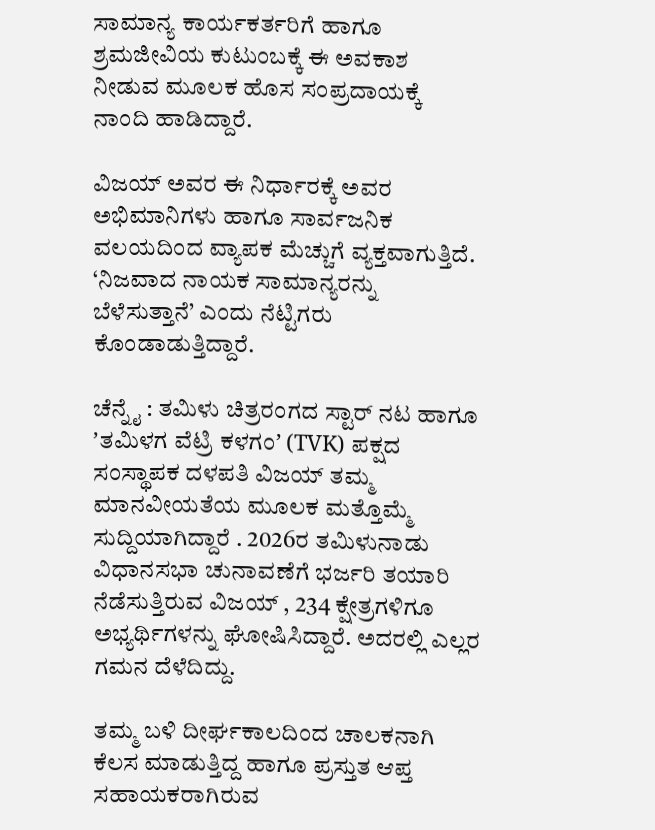ಸಾಮಾನ್ಯ ಕಾರ್ಯಕರ್ತರಿಗೆ ಹಾಗೂ ಶ್ರಮಜೀವಿಯ ಕುಟುಂಬಕ್ಕೆ ಈ ಅವಕಾಶ ನೀಡುವ ಮೂಲಕ ಹೊಸ ಸಂಪ್ರದಾಯಕ್ಕೆ ನಾಂದಿ ಹಾಡಿದ್ದಾರೆ.

ವಿಜಯ್ ಅವರ ಈ ನಿರ್ಧಾರಕ್ಕೆ ಅವರ ಅಭಿಮಾನಿಗಳು ಹಾಗೂ ಸಾರ್ವಜನಿಕ ವಲಯದಿಂದ ವ್ಯಾಪಕ ಮೆಚ್ಚುಗೆ ವ್ಯಕ್ತವಾಗುತ್ತಿದೆ. ‘ನಿಜವಾದ ನಾಯಕ ಸಾಮಾನ್ಯರನ್ನು ಬೆಳೆಸುತ್ತಾನೆ’ ಎಂದು ನೆಟ್ಟಿಗರು ಕೊಂಡಾಡುತ್ತಿದ್ದಾರೆ.

ಚೆನ್ನೈ : ತಮಿಳು ಚಿತ್ರರಂಗದ ಸ್ಟಾರ್‌ ನಟ ಹಾಗೂ ʼತಮಿಳಗ ವೆಟ್ರಿ ಕಳಗಂʼ (TVK) ಪಕ್ಷದ ಸಂಸ್ಥಾಪಕ ದಳಪತಿ ವಿಜಯ್‌ ತಮ್ಮ ಮಾನವೀಯತೆಯ ಮೂಲಕ ಮತ್ತೊಮ್ಮೆ ಸುದ್ದಿಯಾಗಿದ್ದಾರೆ . 2026ರ ತಮಿಳುನಾಡು ವಿಧಾನಸಭಾ ಚುನಾವಣೆಗೆ ಭರ್ಜರಿ ತಯಾರಿ ನೆಡೆಸುತ್ತಿರುವ ವಿಜಯ್‌ , 234 ಕ್ಷೇತ್ರಗಳಿಗೂ  ಅಭ್ಯರ್ಥಿಗಳನ್ನು ಘೋಷಿಸಿದ್ದಾರೆ. ಅದರಲ್ಲಿ ಎಲ್ಲರ ಗಮನ ದೆಳೆದಿದ್ದು.

ತಮ್ಮ ಬಳಿ ದೀರ್ಘಕಾಲದಿಂದ ಚಾಲಕನಾಗಿ ಕೆಲಸ ಮಾಡುತ್ತಿದ್ದ ಹಾಗೂ ಪ್ರಸ್ತುತ ಆಪ್ತ ಸಹಾಯಕರಾಗಿರುವ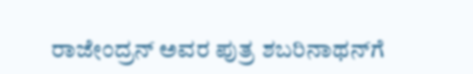ರಾಜೇಂದ್ರನ್‌ ಅವರ ಪುತ್ರ ಶಬರಿನಾಥನ್‌ಗೆ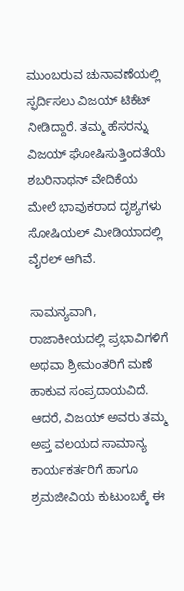ಮುಂಬರುವ ಚುನಾವಣೆಯಲ್ಲಿ ಸ್ಫರ್ದಿಸಲು ವಿಜಯ್‌ ಟಿಕೆಟ್‌ ನೀಡಿದ್ದಾರೆ. ತಮ್ಮ ಹೆಸರನ್ನು ವಿಜಯ್‌ ಘೋಷಿಸುತ್ತಿಂದತೆಯೆ ಶಬರಿನಾಥನ್‌ ವೇದಿಕೆಯ ಮೇಲೆ ಭಾವುಕರಾದ ದೃಶ್ಯಗಳು ಸೋಷಿಯಲ್‌ ಮೀಡಿಯಾದಲ್ಲಿ ವೈರಲ್‌ ಆಗಿವೆ.

ಸಾಮನ್ಯವಾಗಿ, ರಾಜಾಕೀಯದಲ್ಲಿ ಪ್ರಭಾವಿಗಳಿಗೆ ಅಥವಾ ಶ್ರೀಮಂತರಿಗೆ ಮಣೆ ಹಾಕುವ ಸಂಪ್ರದಾಯವಿದೆ. ಆದರೆ, ವಿಜಯ್‌ ಅವರು ತಮ್ಮ ಅಪ್ತ ವಲಯದ ಸಾಮಾನ್ಯ ಕಾರ್ಯಕರ್ತರಿಗೆ ಹಾಗೂ ಶ್ರಮಜೀವಿಯ ಕುಟುಂಬಕ್ಕೆ ಈ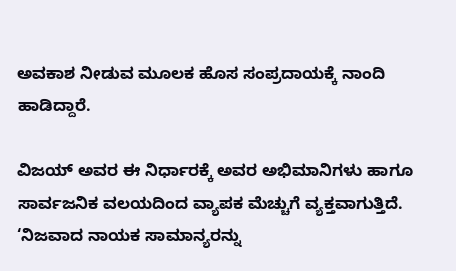ಅವಕಾಶ ನೀಡುವ ಮೂಲಕ ಹೊಸ ಸಂಪ್ರದಾಯಕ್ಕೆ ನಾಂದಿ ಹಾಡಿದ್ದಾರೆ.

ವಿಜಯ್ ಅವರ ಈ ನಿರ್ಧಾರಕ್ಕೆ ಅವರ ಅಭಿಮಾನಿಗಳು ಹಾಗೂ ಸಾರ್ವಜನಿಕ ವಲಯದಿಂದ ವ್ಯಾಪಕ ಮೆಚ್ಚುಗೆ ವ್ಯಕ್ತವಾಗುತ್ತಿದೆ. ‘ನಿಜವಾದ ನಾಯಕ ಸಾಮಾನ್ಯರನ್ನು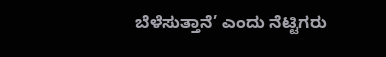ಬೆಳೆಸುತ್ತಾನೆ’ ಎಂದು ನೆಟ್ಟಿಗರು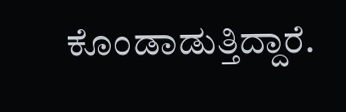ಕೊಂಡಾಡುತ್ತಿದ್ದಾರೆ.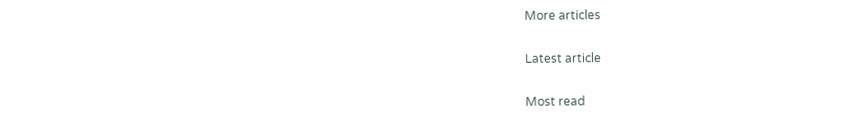More articles

Latest article

Most read